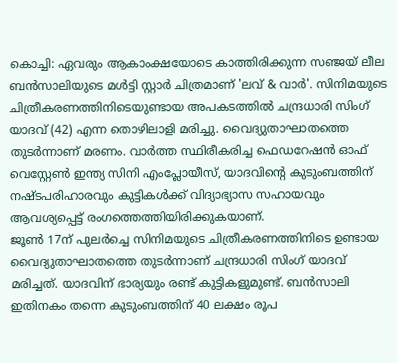കൊച്ചി: ഏവരും ആകാംക്ഷയോടെ കാത്തിരിക്കുന്ന സഞ്ജയ് ലീല ബൻസാലിയുടെ മൾട്ടി സ്റ്റാർ ചിത്രമാണ് 'ലവ് & വാർ'. സിനിമയുടെ ചിത്രീകരണത്തിനിടെയുണ്ടായ അപകടത്തിൽ ചന്ദ്രധാരി സിംഗ് യാദവ് (42) എന്ന തൊഴിലാളി മരിച്ചു. വൈദ്യുതാഘാതത്തെ തുടർന്നാണ് മരണം. വാർത്ത സ്ഥിരീകരിച്ച ഫെഡറേഷൻ ഓഫ് വെസ്റ്റേൺ ഇന്ത്യ സിനി എംപ്ലോയീസ്, യാദവിന്റെ കുടുംബത്തിന് നഷ്ടപരിഹാരവും കുട്ടികൾക്ക് വിദ്യാഭ്യാസ സഹായവും ആവശ്യപ്പെട്ട് രംഗത്തെത്തിയിരിക്കുകയാണ്.
ജൂൺ 17ന് പുലർച്ചെ സിനിമയുടെ ചിത്രീകരണത്തിനിടെ ഉണ്ടായ വൈദ്യുതാഘാതത്തെ തുടർന്നാണ് ചന്ദ്രധാരി സിംഗ് യാദവ് മരിച്ചത്. യാദവിന് ഭാര്യയും രണ്ട് കുട്ടികളുമുണ്ട്. ബൻസാലി ഇതിനകം തന്നെ കുടുംബത്തിന് 40 ലക്ഷം രൂപ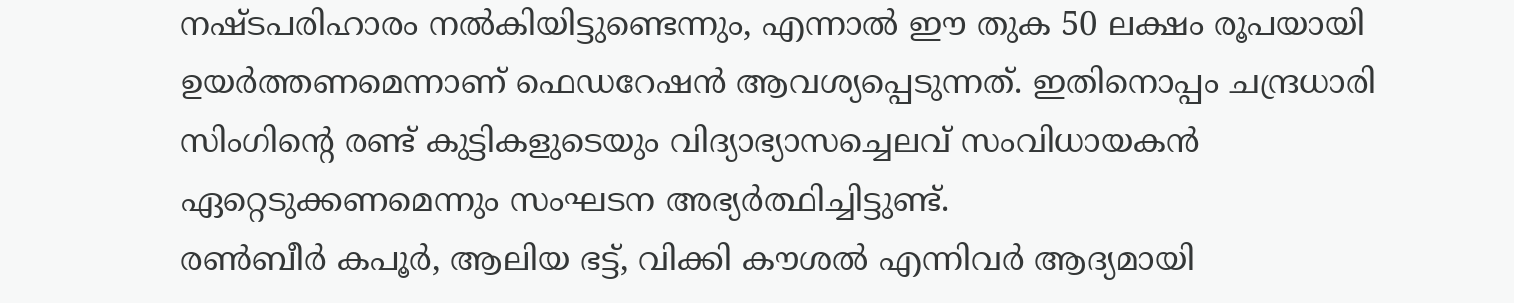നഷ്ടപരിഹാരം നൽകിയിട്ടുണ്ടെന്നും, എന്നാൽ ഈ തുക 50 ലക്ഷം രൂപയായി ഉയർത്തണമെന്നാണ് ഫെഡറേഷൻ ആവശ്യപ്പെടുന്നത്. ഇതിനൊപ്പം ചന്ദ്രധാരി സിംഗിന്റെ രണ്ട് കുട്ടികളുടെയും വിദ്യാഭ്യാസച്ചെലവ് സംവിധായകൻ ഏറ്റെടുക്കണമെന്നും സംഘടന അഭ്യർത്ഥിച്ചിട്ടുണ്ട്.
രൺബീർ കപൂർ, ആലിയ ഭട്ട്, വിക്കി കൗശൽ എന്നിവർ ആദ്യമായി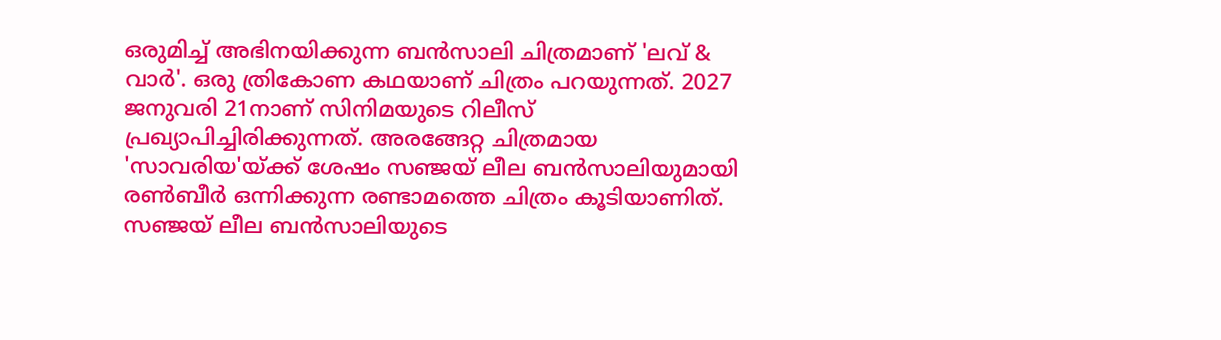ഒരുമിച്ച് അഭിനയിക്കുന്ന ബൻസാലി ചിത്രമാണ് 'ലവ് & വാർ'. ഒരു ത്രികോണ കഥയാണ് ചിത്രം പറയുന്നത്. 2027 ജനുവരി 21നാണ് സിനിമയുടെ റിലീസ് പ്രഖ്യാപിച്ചിരിക്കുന്നത്. അരങ്ങേറ്റ ചിത്രമായ 'സാവരിയ'യ്ക്ക് ശേഷം സഞ്ജയ് ലീല ബൻസാലിയുമായി രൺബീർ ഒന്നിക്കുന്ന രണ്ടാമത്തെ ചിത്രം കൂടിയാണിത്. സഞ്ജയ് ലീല ബൻസാലിയുടെ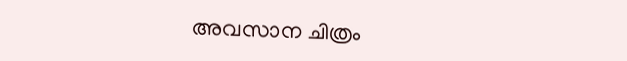അവസാന ചിത്രം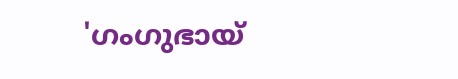'ഗംഗുഭായ്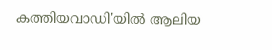കത്തിയവാഡി'യിൽ ആലിയ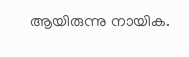ആയിരുന്നു നായിക.